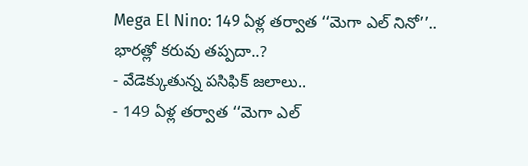Mega El Nino: 149 ఏళ్ల తర్వాత ‘‘మెగా ఎల్ నినో’’.. భారత్లో కరువు తప్పదా..?
- వేడెక్కుతున్న పసిఫిక్ జలాలు..
- 149 ఏళ్ల తర్వాత ‘‘మెగా ఎల్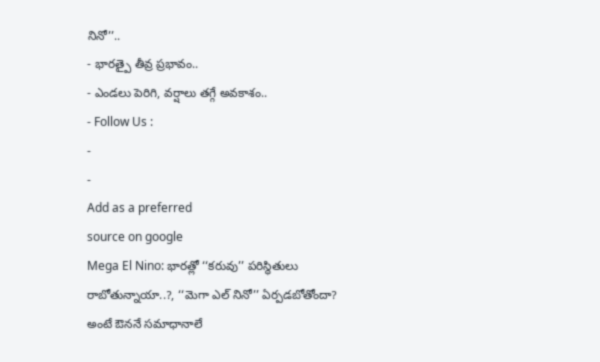నినో’’..
- భారత్పై తీవ్ర ప్రభావం..
- ఎండలు పెరిగి, వర్షాలు తగ్గే అవకాశం..
- Follow Us :
-
-
Add as a preferred
source on google
Mega El Nino: భారత్లో ‘‘కరువు’’ పరిస్థితులు రాబోతున్నాయా..?, ‘‘మెగా ఎల్ నినో’’ ఏర్పడబోతోందా? అంటే ఔననే సమాధానాలే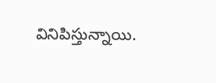వినిపిస్తున్నాయి.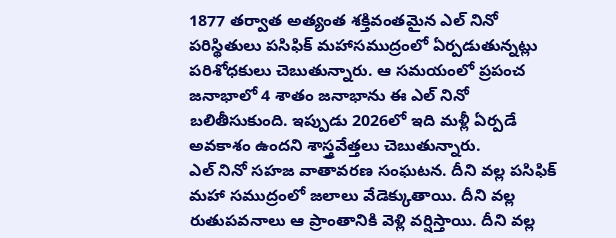1877 తర్వాత అత్యంత శక్తివంతమైన ఎల్ నినో పరిస్థితులు పసిఫిక్ మహాసముద్రంలో ఏర్పడుతున్నట్లు పరిశోధకులు చెబుతున్నారు. ఆ సమయంలో ప్రపంచ జనాభాలో 4 శాతం జనాభాను ఈ ఎల్ నినో బలితీసుకుంది. ఇప్పుడు 2026లో ఇది మళ్లీ ఏర్పడే అవకాశం ఉందని శాస్త్రవేత్తలు చెబుతున్నారు.
ఎల్ నినో సహజ వాతావరణ సంఘటన. దీని వల్ల పసిఫిక్ మహా సముద్రంలో జలాలు వేడెక్కుతాయి. దీని వల్ల రుతుపవనాలు ఆ ప్రాంతానికి వెళ్లి వర్షిస్తాయి. దీని వల్ల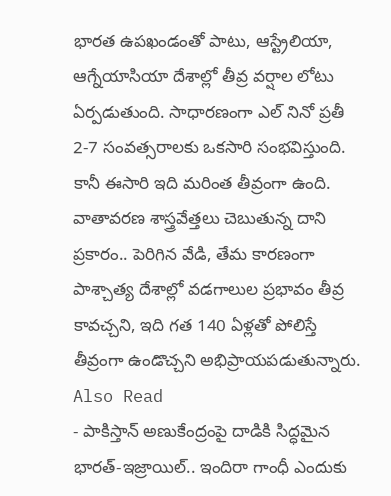భారత ఉపఖండంతో పాటు, ఆస్ట్రేలియా, ఆగ్నేయాసియా దేశాల్లో తీవ్ర వర్షాల లోటు ఏర్పడుతుంది. సాధారణంగా ఎల్ నినో ప్రతీ 2-7 సంవత్సరాలకు ఒకసారి సంభవిస్తుంది. కానీ ఈసారి ఇది మరింత తీవ్రంగా ఉంది. వాతావరణ శాస్త్రవేత్తలు చెబుతున్న దాని ప్రకారం.. పెరిగిన వేడి, తేమ కారణంగా పాశ్చాత్య దేశాల్లో వడగాలుల ప్రభావం తీవ్ర కావచ్చని, ఇది గత 140 ఏళ్లతో పోలిస్తే తీవ్రంగా ఉండొచ్చని అభిప్రాయపడుతున్నారు.
Also Read
- పాకిస్తాన్ అణుకేంద్రంపై దాడికి సిద్ధమైన భారత్-ఇజ్రాయిల్.. ఇందిరా గాంధీ ఎందుకు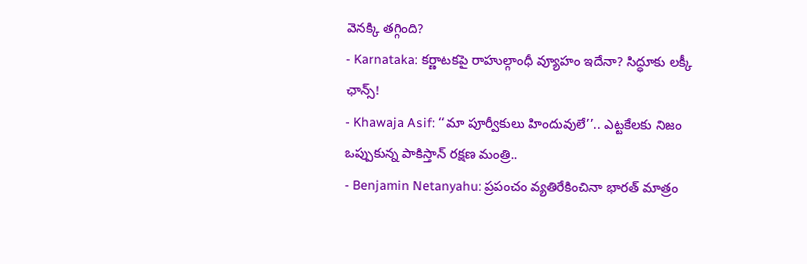వెనక్కి తగ్గింది?
- Karnataka: కర్ణాటకపై రాహుల్గాంధీ వ్యూహం ఇదేనా? సిద్ధూకు లక్కీ ఛాన్స్!
- Khawaja Asif: ‘‘మా పూర్వీకులు హిందువులే’’.. ఎట్టకేలకు నిజం ఒప్పుకున్న పాకిస్తాన్ రక్షణ మంత్రి..
- Benjamin Netanyahu: ప్రపంచం వ్యతిరేకించినా భారత్ మాత్రం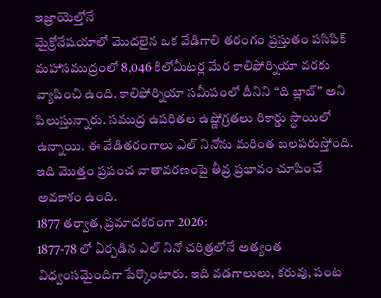ఇజ్రాయెల్తోనే
మైక్రోనేషయాలో మొదలైన ఒక వేడిగాలి తరంగం ప్రస్తుతం పసిఫిక్ మహాసముద్రంలో 8,046 కిలోమీటర్ల మేర కాలిఫోర్నియా వరకు వ్యాపించి ఉంది. కాలిఫోర్నియా సమీపంలో దీనిని “ది బ్లాబ్” అని పిలుస్తున్నారు. సముద్ర ఉపరితల ఉష్ణోగ్రతలు రికార్డు స్థాయిలో ఉన్నాయి. ఈ వేడితరంగాలు ఎల్ నినోను మరింత బలపరుస్తోంది. ఇది మొత్తం ప్రపంచ వాతావరణంపై తీవ్ర ప్రభావం చూపించే అవకాశం ఉంది.
1877 తర్వాత, ప్రమాదకరంగా 2026:
1877-78 లో ఏర్పడిన ఎల్ నినో చరిత్రలోనే అత్యంత విధ్వంసమైందిగా పేర్కొంటారు. ఇది వడగాలులు, కరువు, పంట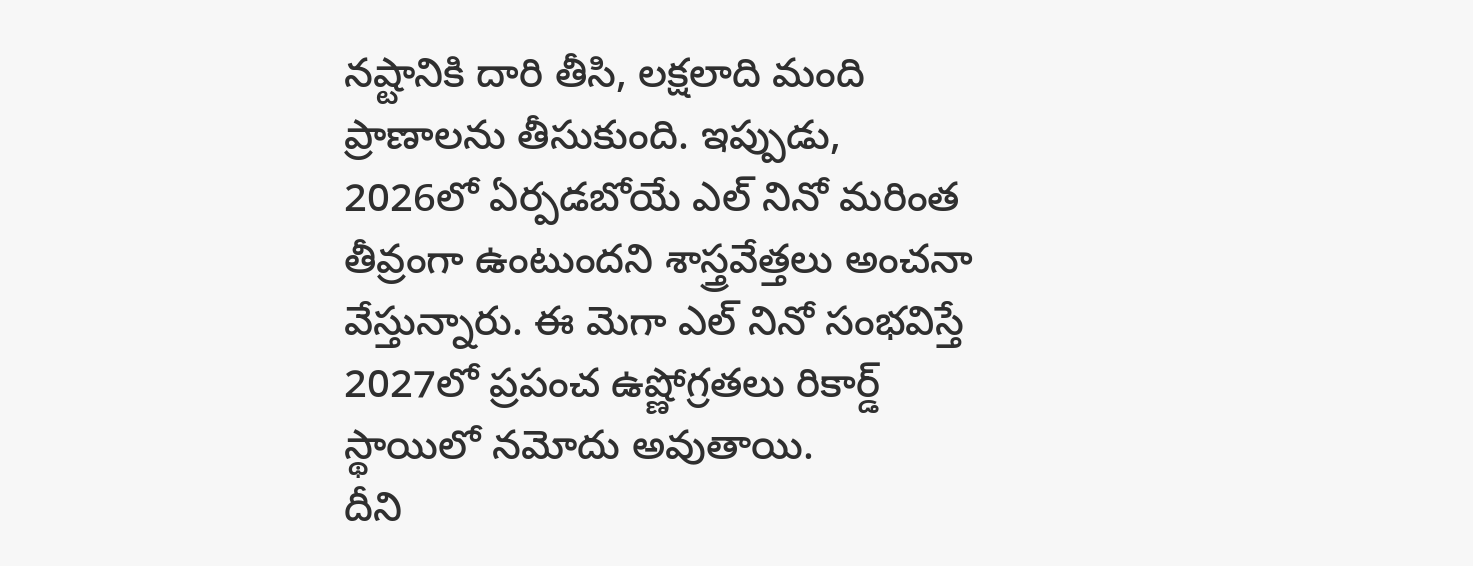నష్టానికి దారి తీసి, లక్షలాది మంది ప్రాణాలను తీసుకుంది. ఇప్పుడు, 2026లో ఏర్పడబోయే ఎల్ నినో మరింత తీవ్రంగా ఉంటుందని శాస్త్రవేత్తలు అంచనా వేస్తున్నారు. ఈ మెగా ఎల్ నినో సంభవిస్తే 2027లో ప్రపంచ ఉష్ణోగ్రతలు రికార్డ్ స్థాయిలో నమోదు అవుతాయి.
దీని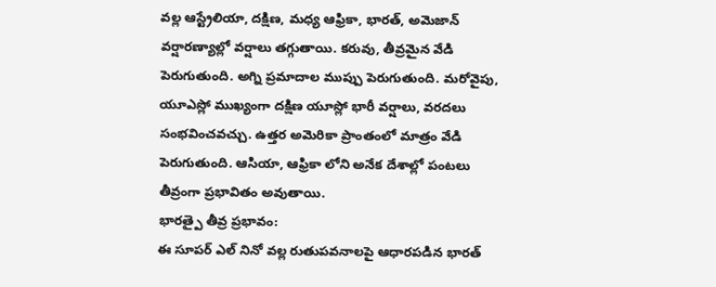వల్ల ఆస్ట్రేలియా, దక్షిణ, మధ్య ఆఫ్రికా, భారత్, అమెజాన్ వర్షారణ్యాల్లో వర్షాలు తగ్గుతాయి. కరువు, తీవ్రమైన వేడి పెరుగుతుంది. అగ్ని ప్రమాదాల ముప్పు పెరుగుతుంది. మరోవైపు, యూఎస్లో ముఖ్యంగా దక్షిణ యూస్లో భారీ వర్షాలు, వరదలు సంభవించవచ్చు. ఉత్తర అమెరికా ప్రాంతంలో మాత్రం వేడి పెరుగుతుంది. ఆసియా, ఆఫ్రికా లోని అనేక దేశాల్లో పంటలు తీవ్రంగా ప్రభావితం అవుతాయి.
భారత్పై తీవ్ర ప్రభావం:
ఈ సూపర్ ఎల్ నినో వల్ల రుతుపవనాలపై ఆధారపడిన భారత్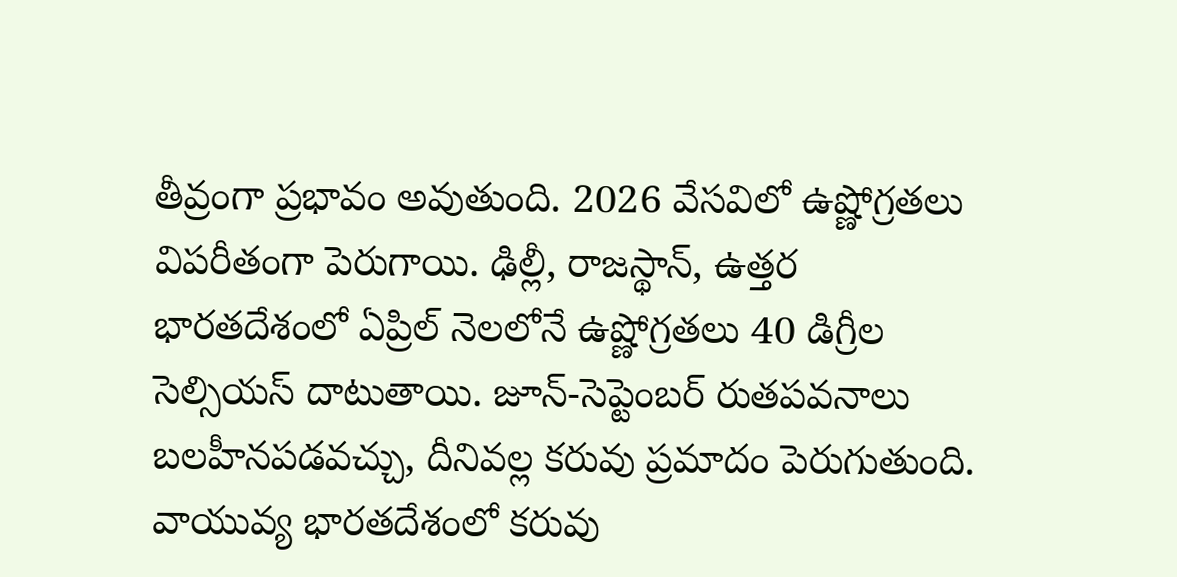తీవ్రంగా ప్రభావం అవుతుంది. 2026 వేసవిలో ఉష్ణోగ్రతలు విపరీతంగా పెరుగాయి. ఢిల్లీ, రాజస్థాన్, ఉత్తర భారతదేశంలో ఏప్రిల్ నెలలోనే ఉష్ణోగ్రతలు 40 డిగ్రీల సెల్సియస్ దాటుతాయి. జూన్-సెప్టెంబర్ రుతపవనాలు బలహీనపడవచ్చు, దీనివల్ల కరువు ప్రమాదం పెరుగుతుంది. వాయువ్య భారతదేశంలో కరువు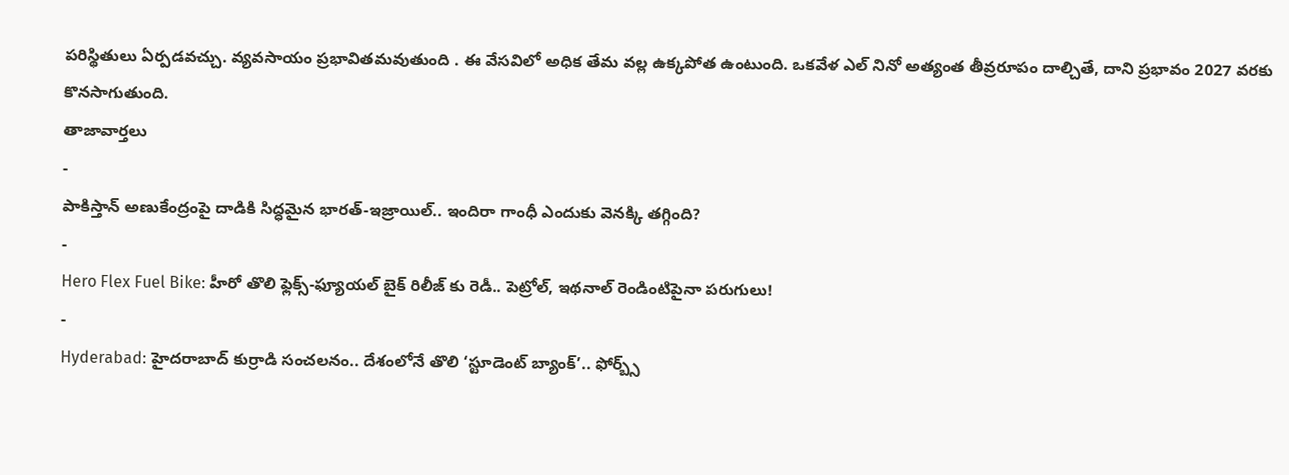పరిస్థితులు ఏర్పడవచ్చు. వ్యవసాయం ప్రభావితమవుతుంది . ఈ వేసవిలో అధిక తేమ వల్ల ఉక్కపోత ఉంటుంది. ఒకవేళ ఎల్ నినో అత్యంత తీవ్రరూపం దాల్చితే, దాని ప్రభావం 2027 వరకు కొనసాగుతుంది.
తాజావార్తలు
-
పాకిస్తాన్ అణుకేంద్రంపై దాడికి సిద్ధమైన భారత్-ఇజ్రాయిల్.. ఇందిరా గాంధీ ఎందుకు వెనక్కి తగ్గింది?
-
Hero Flex Fuel Bike: హీరో తొలి ఫ్లెక్స్-ఫ్యూయల్ బైక్ రిలీజ్ కు రెడీ.. పెట్రోల్, ఇథనాల్ రెండింటిపైనా పరుగులు!
-
Hyderabad: హైదరాబాద్ కుర్రాడి సంచలనం.. దేశంలోనే తొలి ‘స్టూడెంట్ బ్యాంక్’.. ఫోర్బ్స్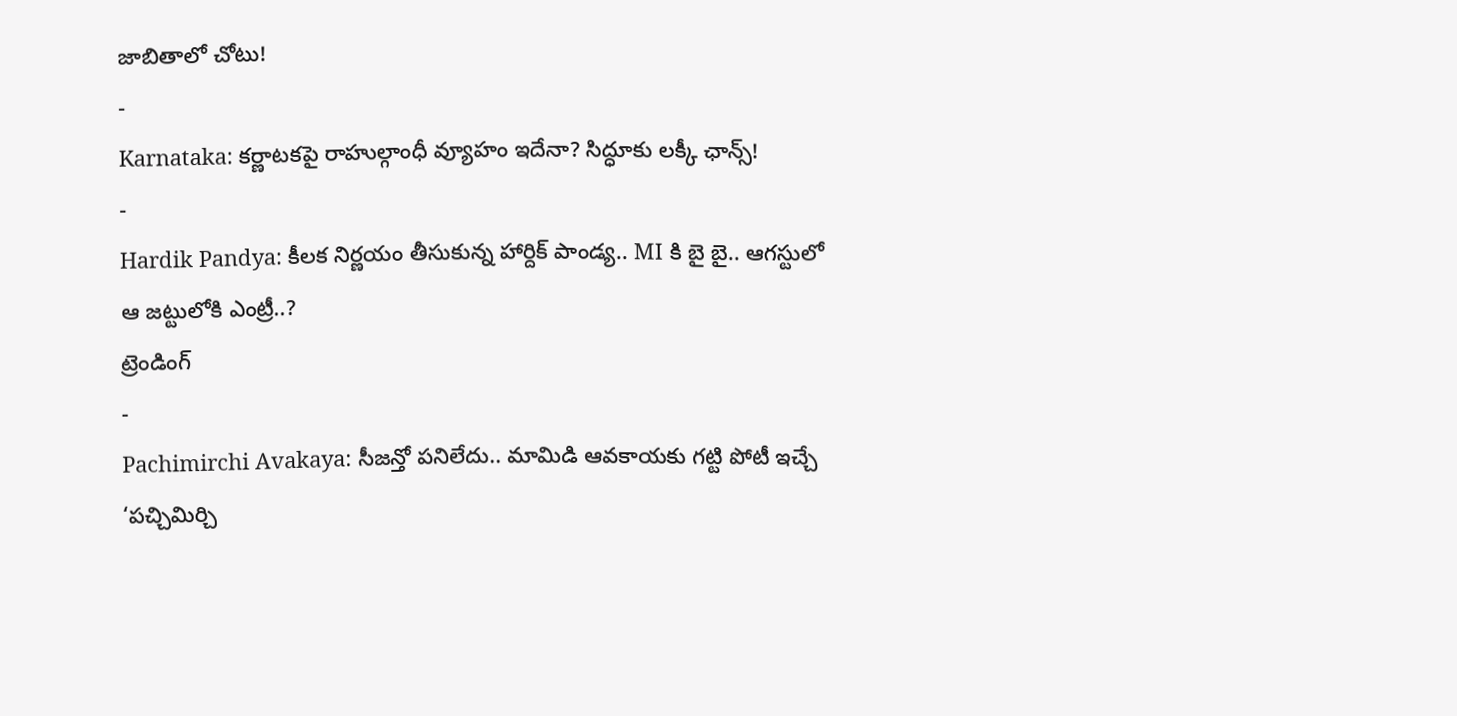జాబితాలో చోటు!
-
Karnataka: కర్ణాటకపై రాహుల్గాంధీ వ్యూహం ఇదేనా? సిద్ధూకు లక్కీ ఛాన్స్!
-
Hardik Pandya: కీలక నిర్ణయం తీసుకున్న హార్దిక్ పాండ్య.. MI కి బై బై.. ఆగస్టులో ఆ జట్టులోకి ఎంట్రీ..?
ట్రెండింగ్
-
Pachimirchi Avakaya: సీజన్తో పనిలేదు.. మామిడి ఆవకాయకు గట్టి పోటీ ఇచ్చే ‘పచ్చిమిర్చి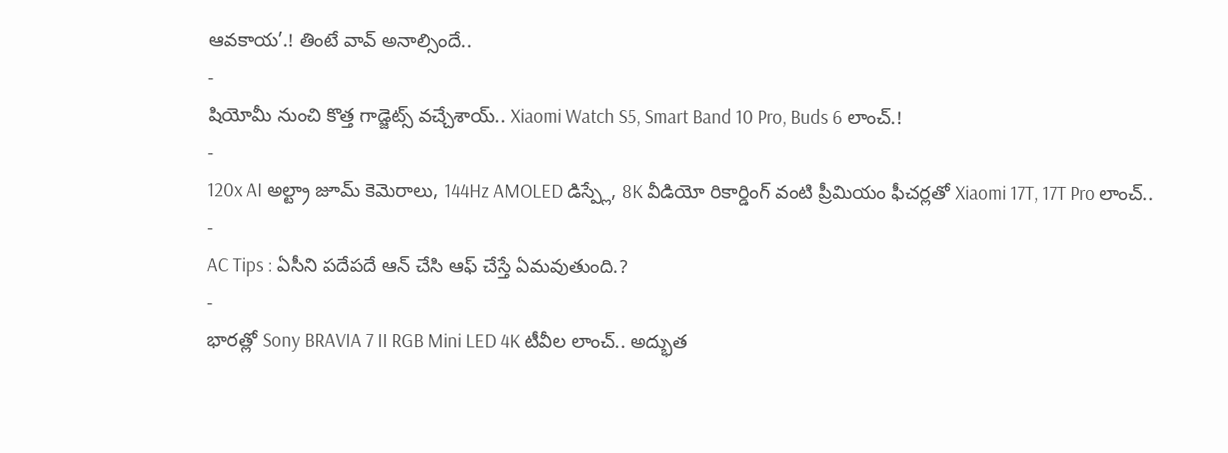ఆవకాయ’.! తింటే వావ్ అనాల్సిందే..
-
షియోమీ నుంచి కొత్త గాడ్జెట్స్ వచ్చేశాయ్.. Xiaomi Watch S5, Smart Band 10 Pro, Buds 6 లాంచ్.!
-
120x AI అల్ట్రా జూమ్ కెమెరాలు, 144Hz AMOLED డిస్ప్లే, 8K వీడియో రికార్డింగ్ వంటి ప్రీమియం ఫీచర్లతో Xiaomi 17T, 17T Pro లాంచ్..
-
AC Tips : ఏసీని పదేపదే ఆన్ చేసి ఆఫ్ చేస్తే ఏమవుతుంది.?
-
భారత్లో Sony BRAVIA 7 II RGB Mini LED 4K టీవీల లాంచ్.. అద్భుత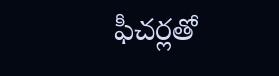ఫీచర్లతో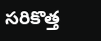సరికొత్త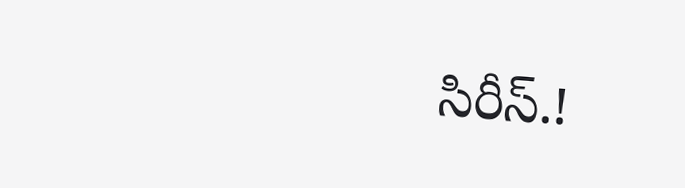సిరీస్.!